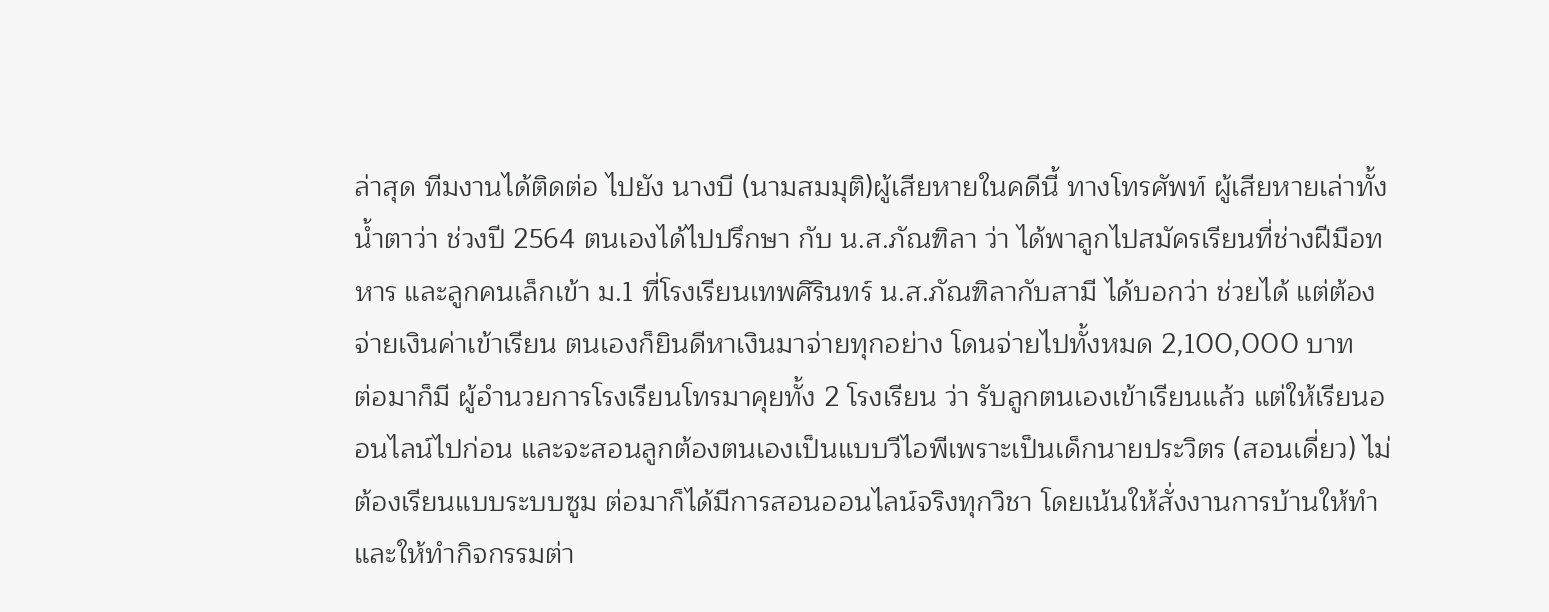ล่าสุด ทีมงานได้ติดต่อ ไปยัง นางบี (นามสมมุติ)ผู้เสียหายในคดีนี้ ทางโทรศัพท์ ผู้เสียหายเล่าทั้งน้ำตาว่า ช่วงปี 2564 ตนเองได้ไปปรึกษา กับ น.ส.ภัณฑิลา ว่า ได้พาลูกไปสมัครเรียนที่ช่างฝีมือทหาร และลูกคนเล็กเข้า ม.1 ที่โรงเรียนเทพศิรินทร์ น.ส.ภัณฑิลากับสามี ได้บอกว่า ช่วยได้ แต่ต้องจ่ายเงินค่าเข้าเรียน ตนเองก็ยินดีหาเงินมาจ่ายทุกอย่าง โดนจ่ายไปทั้งหมด 2,100,000 บาท
ต่อมาก็มี ผู้อำนวยการโรงเรียนโทรมาคุยทั้ง 2 โรงเรียน ว่า รับลูกตนเองเข้าเรียนแล้ว แต่ให้เรียนออนไลน์ไปก่อน และจะสอนลูกต้องตนเองเป็นแบบวีไอพีเพราะเป็นเด็กนายประวิตร (สอนเดี่ยว) ไม่ต้องเรียนแบบระบบซูม ต่อมาก็ได้มีการสอนออนไลน์จริงทุกวิชา โดยเน้นให้สั่งงานการบ้านให้ทำ และให้ทำกิจกรรมต่า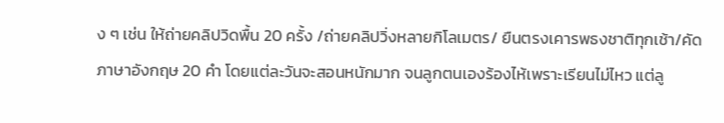ง ๆ เช่น ให้ถ่ายคลิปวิดพื้น 20 ครั้ง /ถ่ายคลิปวิ่งหลายกิโลเมตร/ ยืนตรงเคารพธงชาติทุกเช้า/คัดภาษาอังกฤษ 20 คำ โดยแต่ละวันจะสอนหนักมาก จนลูกตนเองร้องไห้เพราะเรียนไม่ไหว แต่ลู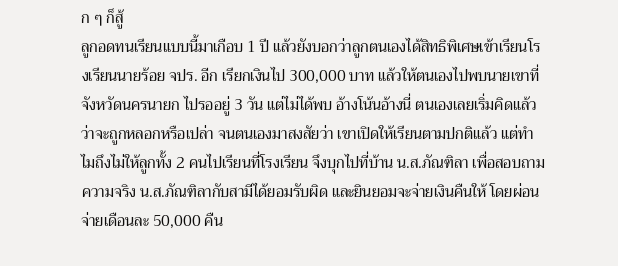ก ๆ ก็สู้
ลูกอดทนเรียนแบบนี้มาเกือบ 1 ปี แล้วยังบอกว่าลูกตนเองได้สิทธิพิเศษเข้าเรียนโรงเรียนนายร้อย จปร. อีก เรียกเงินไป 300,000 บาท แล้วให้ตนเองไปพบนายเขาที่จังหวัดนครนายก ไปรออยู่ 3 วัน แต่ไม่ได้พบ อ้างโน้นอ้างนี่ ตนเองเลยเริ่มคิดแล้วว่าจะถูกหลอกหรือเปล่า จนตนเองมาสงสัยว่า เขาเปิดให้เรียนตามปกติแล้ว แต่ทำไมถึงไม่ให้ลูกทั้ง 2 คนไปเรียนที่โรงเรียน จึงบุกไปที่บ้าน น.ส.ภัณฑิลา เพื่อสอบถามความจริง น.ส.ภัณฑิลากับสามีได้ยอมรับผิด และยินยอมจะจ่ายเงินคืนให้ โดยผ่อนจ่ายเดือนละ 50,000 คืน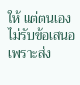ให้ แต่ตนเองไม่รับข้อเสนอ เพราะส่ง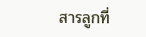สารลูกที่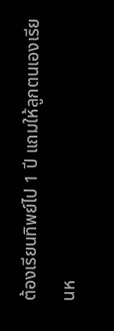ต้องเรียนทิพย์ไป 1 ปี แถมให้ลูกตนเองเรียนห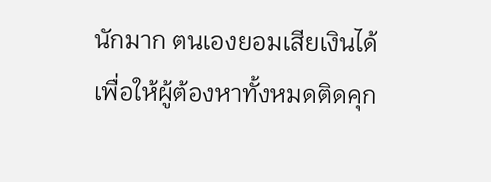นักมาก ตนเองยอมเสียเงินได้ เพื่อให้ผู้ต้องหาทั้งหมดติดคุก